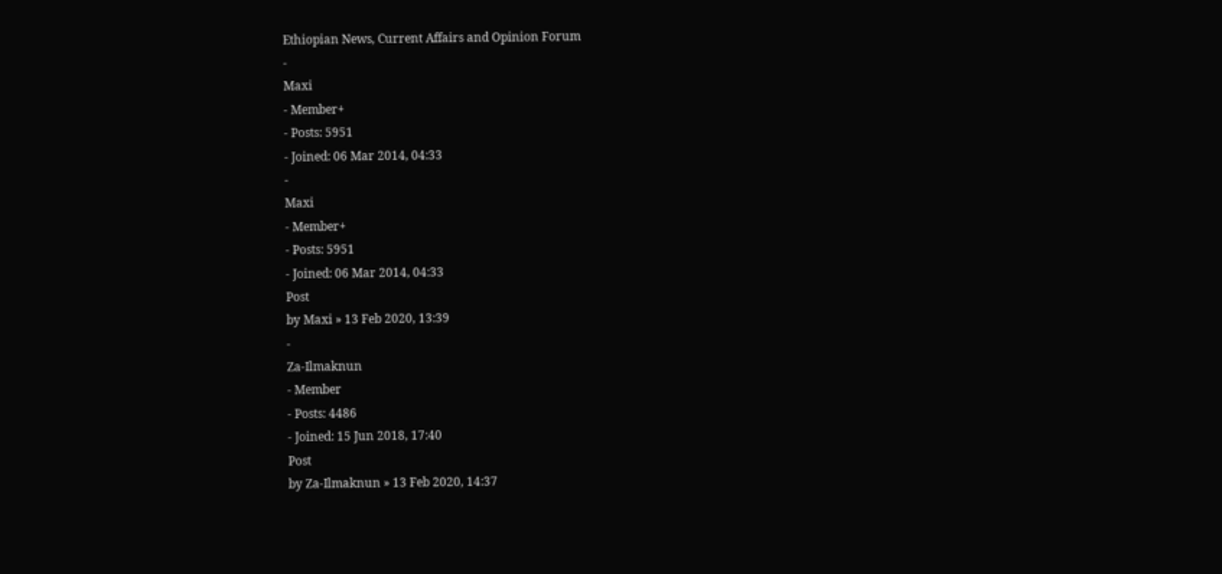Ethiopian News, Current Affairs and Opinion Forum
-
Maxi
- Member+
- Posts: 5951
- Joined: 06 Mar 2014, 04:33
-
Maxi
- Member+
- Posts: 5951
- Joined: 06 Mar 2014, 04:33
Post
by Maxi » 13 Feb 2020, 13:39
-
Za-Ilmaknun
- Member
- Posts: 4486
- Joined: 15 Jun 2018, 17:40
Post
by Za-Ilmaknun » 13 Feb 2020, 14:37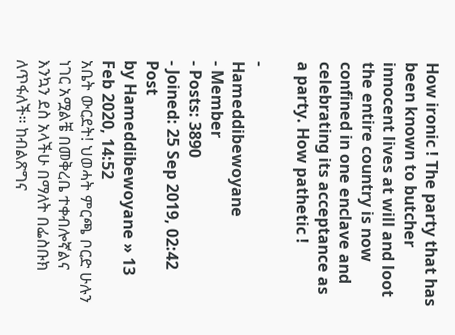How ironic ! The party that has been known to butcher innocent lives at will and loot the entire country is now confined in one enclave and celebrating its acceptance as a party. How pathetic !

-
Hameddibewoyane
- Member
- Posts: 3890
- Joined: 25 Sep 2019, 02:42
Post
by Hameddibewoyane » 13 Feb 2020, 14:52
አቤት ውርደት! ህወሓት ምርጫ ቦርድ ሁሉን ነገር አሟልቼ በመቅረቤ ተቀብሎኛልና እንኳን ደስ አላችሁ በማለት በፌስቡክ ለጥፋለች። ከብልጽግና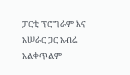ፓርቲ ፕሮግራም እና አሠራር ጋር አብሬ አልቀጥልም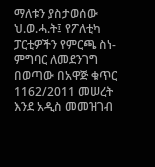ማለቱን ያስታወሰው ህ.ወ.ሓ.ት፤ የፖለቲካ ፓርቲዎችን የምርጫ ስነ-ምግባር ለመደንገግ በወጣው በአዋጅ ቁጥር 1162/2011 መሠረት እንደ አዲስ መመዝገብ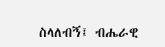ስላለብኝ፤ ብሔራዊ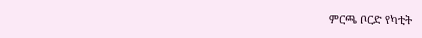ምርጫ ቦርድ የካቲት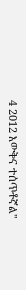4 2012 እውቅና ተሰጥቶኛል"